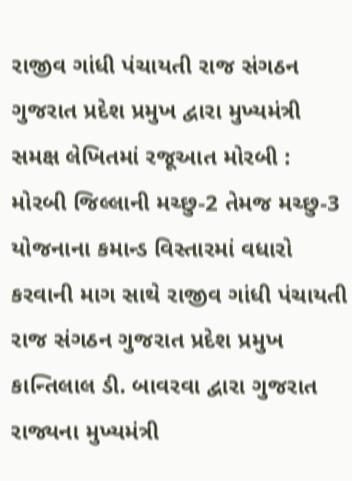રાજીવ ગાંધી પંચાયતી રાજ સંગઠન ગુજરાત પ્રદેશ પ્રમુખ દ્વારા મુખ્યમંત્રી સમક્ષ લેખિતમાં રજૂઆત મોરબી : મોરબી જિલ્લાની મચ્છુ-2 તેમજ મચ્છુ-3 યોજનાના કમાન્ડ વિસ્તારમાં વધારો કરવાની માગ સાથે રાજીવ ગાંધી પંચાયતી રાજ સંગઠન ગુજરાત પ્રદેશ પ્રમુખ કાન્તિલાલ ડી. બાવરવા દ્વારા ગુજરાત રાજ્યના મુખ્યમંત્રી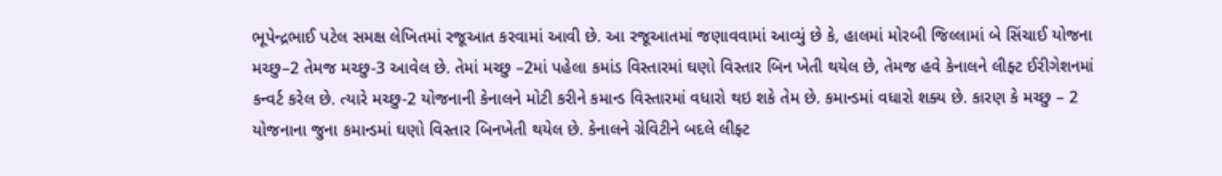ભૂપેન્દ્રભાઈ પટેલ સમક્ષ લેખિતમાં રજૂઆત કરવામાં આવી છે. આ રજૂઆતમાં જણાવવામાં આવ્યું છે કે, હાલમાં મોરબી જિલ્લામાં બે સિંચાઈ યોજના મચ્છુ–2 તેમજ મચ્છુ-3 આવેલ છે. તેમાં મચ્છુ –2માં પહેલા કમાંડ વિસ્તારમાં ઘણો વિસ્તાર બિન ખેતી થયેલ છે, તેમજ હવે કેનાલને લીફ્ટ ઈરીગેશનમાં કન્વર્ટ કરેલ છે. ત્યારે મચ્છુ-2 યોજનાની કેનાલને મોટી કરીને કમાન્ડ વિસ્તારમાં વધારો થઇ શકે તેમ છે. કમાન્ડમાં વધારો શક્ય છે. કારણ કે મચ્છુ – 2 યોજનાના જુના કમાન્ડમાં ઘણો વિસ્તાર બિનખેતી થયેલ છે. કેનાલને ગ્રેવિટીને બદલે લીફ્ટ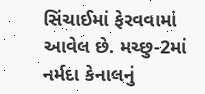સિંચાઈમાં ફેરવવામાં આવેલ છે. મચ્છુ-2માં નર્મદા કેનાલનું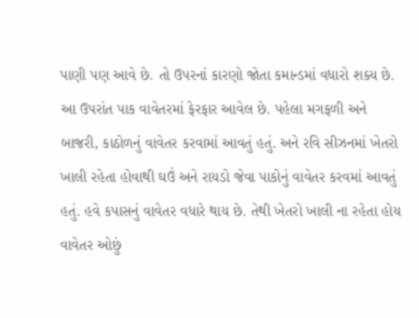પાણી પણ આવે છે. તો ઉપરનાં કારણો જોતા કમાન્ડમાં વધારો શક્ય છે. આ ઉપરાંત પાક વાવેતરમાં ફેરફાર આવેલ છે. પહેલા મગફળી અને બાજરી, કાઠોળનું વાવેતર કરવામાં આવતું હતું. અને રવિ સીઝનમાં ખેતરો ખાલી રહેતા હોવાથી ઘઉં અને રાયડો જેવા પાકોનું વાવેતર કરવમાં આવતું હતું. હવે કપાસનું વાવેતર વધારે થાય છે. તેથી ખેતરો ખાલી ના રહેતા હોય વાવેતર ઓછું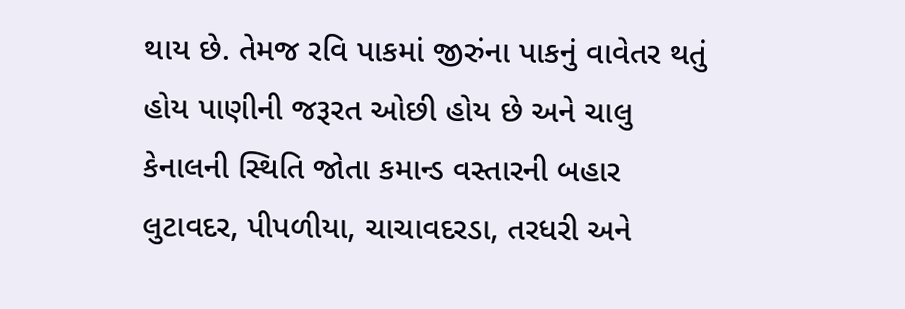થાય છે. તેમજ રવિ પાકમાં જીરુંના પાકનું વાવેતર થતું હોય પાણીની જરૂરત ઓછી હોય છે અને ચાલુ કેનાલની સ્થિતિ જોતા કમાન્ડ વસ્તારની બહાર લુટાવદર, પીપળીયા, ચાચાવદરડા, તરધરી અને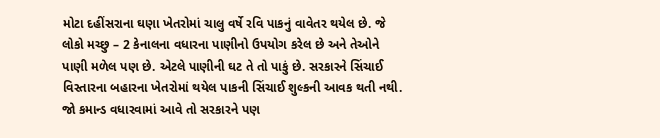મોટા દહીંસરાના ઘણા ખેતરોમાં ચાલુ વર્ષે રવિ પાકનું વાવેતર થયેલ છે. જે લોકો મચ્છુ – 2 કેનાલના વધારના પાણીનો ઉપયોગ કરેલ છે અને તેઓને પાણી મળેલ પણ છે. એટલે પાણીની ઘટ તે તો પાકું છે. સરકારને સિંચાઈ વિસ્તારના બહારના ખેતરોમાં થયેલ પાકની સિંચાઈ શુલ્કની આવક થતી નથી. જો કમાન્ડ વધારવામાં આવે તો સરકારને પણ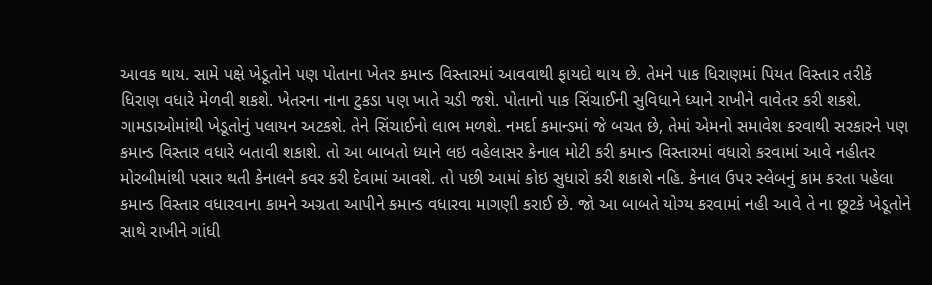આવક થાય. સામે પક્ષે ખેડૂતોને પણ પોતાના ખેતર કમાન્ડ વિસ્તારમાં આવવાથી ફાયદો થાય છે. તેમને પાક ધિરાણમાં પિયત વિસ્તાર તરીકે ધિરાણ વધારે મેળવી શકશે. ખેતરના નાના ટુકડા પણ ખાતે ચડી જશે. પોતાનો પાક સિંચાઈની સુવિધાને ધ્યાને રાખીને વાવેતર કરી શકશે. ગામડાઓમાંથી ખેડૂતોનું પલાયન અટકશે. તેને સિંચાઈનો લાભ મળશે. નમર્દા કમાન્ડમાં જે બચત છે, તેમાં એમનો સમાવેશ કરવાથી સરકારને પણ કમાન્ડ વિસ્તાર વધારે બતાવી શકાશે. તો આ બાબતો ધ્યાને લઇ વહેલાસર કેનાલ મોટી કરી કમાન્ડ વિસ્તારમાં વધારો કરવામાં આવે નહીતર મોરબીમાંથી પસાર થતી કેનાલને કવર કરી દેવામાં આવશે. તો પછી આમાં કોઇ સુધારો કરી શકાશે નહિ. કેનાલ ઉપર સ્લેબનું કામ કરતા પહેલા કમાન્ડ વિસ્તાર વધારવાના કામને અગ્રતા આપીને કમાન્ડ વધારવા માગણી કરાઈ છે. જો આ બાબતે યોગ્ય કરવામાં નહી આવે તે ના છૂટકે ખેડૂતોને સાથે રાખીને ગાંધી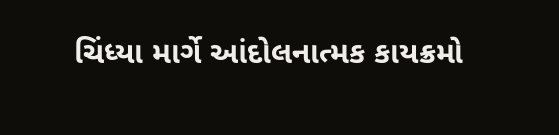ચિંધ્યા માર્ગે આંદોલનાત્મક કાયક્રમો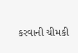કરવાની ચીમકી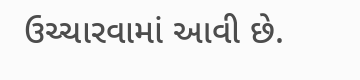ઉચ્ચારવામાં આવી છે.